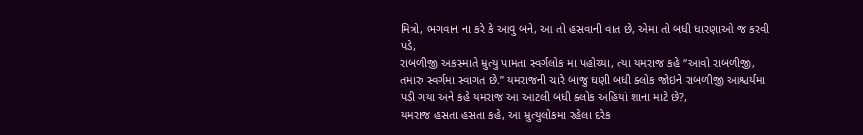મિત્રો, ભગવાન ના કરે કે આવુ બને, આ તો હસવાની વાત છે, એમા તો બધી ધારણાઓ જ કરવી પડે,
રાબળીજી અકસ્માતે મ્રુત્યુ પામતા સ્વર્ગલોક મા પહોચ્યા, ત્યા યમરાજ કહે “આવો રાબળીજી, તમારુ સ્વર્ગમા સ્વાગત છે.” યમરાજની ચારે બાજુ ઘણી બધી ક્લોક જોઇને રાબળીજી આશ્ચર્યમા પડી ગયા અને કહે યમરાજ આ આટલી બધી ક્લોક અહિયાં શાના માટે છે?,
યમરાજ હસતા હસતા કહે, આ મ્રુત્યુલોકમા રહેલા દરેક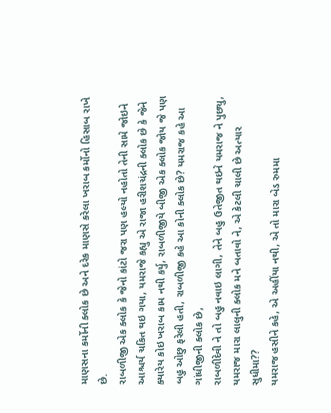માણસના કર્મોની ક્લોક છે અને દરેક માણસે કરેલા ખરાબ કર્મોનો હિસાબ રાખે છે.
રાબળીજી એક ક્લોક કે જેનો કાંટો જરા પણ હલ્યો નહોતો તેની સામે જોઇને આશ્ચર્ય ચકિત થઇ ગયા, યમરાજે કહ્યુ એ રાજા હરીશચંદ્રની ક્લોક છે કે જેને ક્યારેય કોઇ ખરાબ કામ નથી કર્યુ, રાબળીજીયે બીજી એક ક્લોક જોય જે પણ બહુ ઓછુ ફરેલી હતી, રાબળીજી કહે આ કોની ક્લોક છે? યમરાજ કહે આ ગાંધીજીની ક્લોક છે,
રાબળીદેવી ને તો બહુ નવાઇ લાગી, તેને બહુ ઉતેજીત થઇને યમરાજ ને પુછ્યુ, યમરાજ મારા લાલુની ક્લોક મને બતાવો ને, એ કેટલી ચાલી છે અત્યાર સુધીમા??
યમરાજ હસીને કહે, એ અહીંયા નથી, એ તો મારા બેડ રુમમા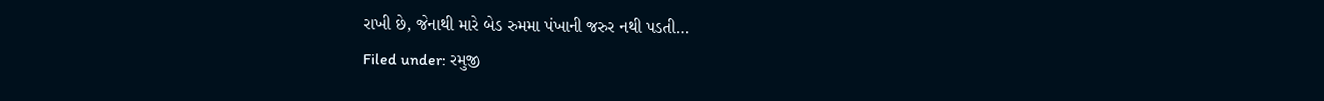રાખી છે, જેનાથી મારે બેડ રુમમા પંખાની જરુર નથી પડતી…
Filed under: રમુજી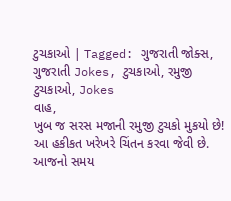ટુચકાઓ | Tagged: ગુજરાતી જોક્સ, ગુજરાતી Jokes, ટુચકાઓ, રમુજી ટુચકાઓ, Jokes
વાહ,
ખુબ જ સરસ મજાની રમુજી ટુચકો મુકયો છે!
આ હકીકત ખરેખરે ચિંતન કરવા જેવી છે.
આજનો સમય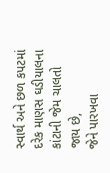સ્વાર્થ અને છળ કપટમાં દરેક માણસ ઘડીયાલના કાંટાની જેમ ચાલતો
જાય છે,
જેને પારખવા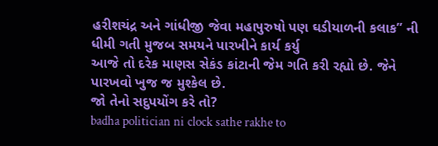હરીશચંદ્ર અને ગાંધીજી જેવા મહાપુરુષો પણ ઘડીયાળની કલાક” ની ધીમી ગતી મુજબ સમયને પારખીને કાર્ય કર્યુ
આજે તો દરેક માણસ સેકંડ કાંટાની જેમ ગતિ કરી રહ્યો છે. જેને પારખવો ખુજ જ મુશ્કેલ છે.
જો તેનો સદુપયોંગ કરે તો?
badha politician ni clock sathe rakhe to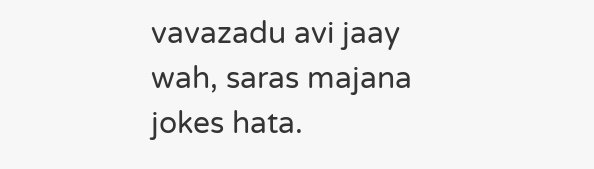vavazadu avi jaay
wah, saras majana jokes hata.